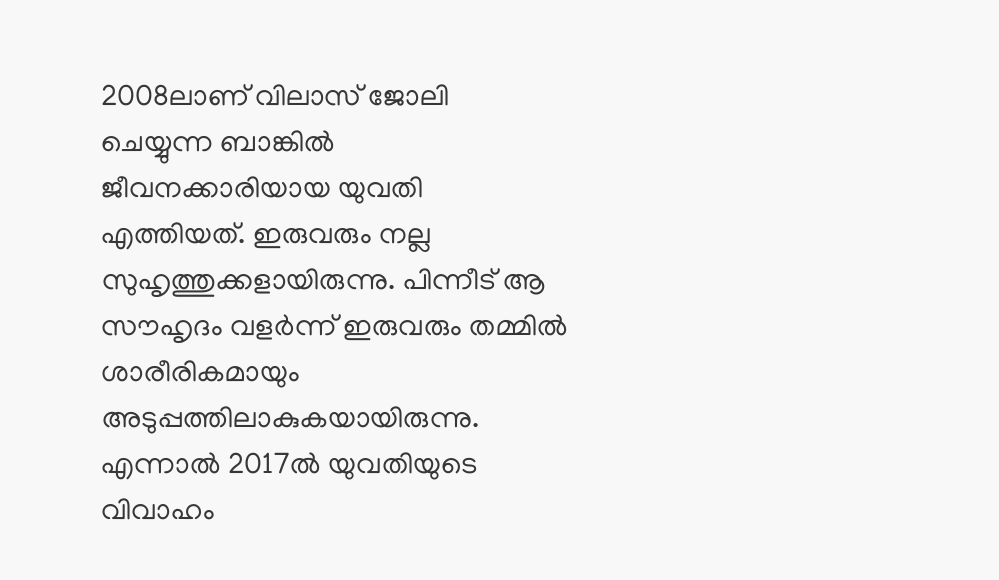2008ലാണ് വിലാസ് ജോലി ചെയ്യുന്ന ബാങ്കിൽ ജീവനക്കാരിയായ യുവതി എത്തിയത്. ഇരുവരും നല്ല സുഹൃത്തുക്കളായിരുന്നു. പിന്നീട് ആ സൗഹൃദം വളർന്ന് ഇരുവരും തമ്മിൽ ശാരീരികമായും അടുപ്പത്തിലാകുകയായിരുന്നു. എന്നാൽ 2017ൽ യുവതിയുടെ വിവാഹം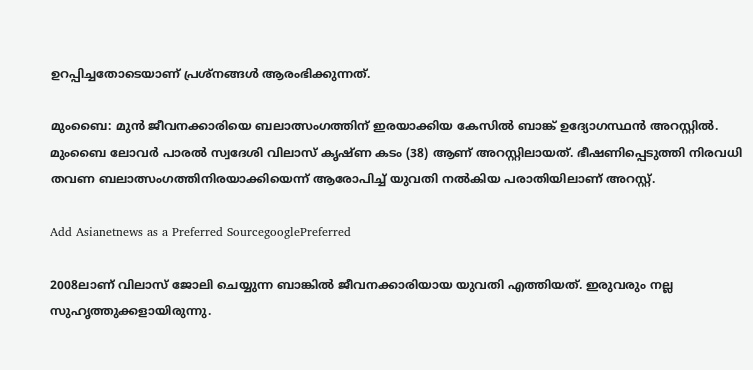ഉറപ്പിച്ചതോടെയാണ് പ്രശ്നങ്ങൾ ആരംഭിക്കുന്നത്.

മുംബൈ: മുൻ ജീവനക്കാരിയെ ബലാത്സംഗത്തിന് ഇരയാക്കിയ കേസിൽ ബാങ്ക് ഉദ്യോഗസ്ഥൻ അറസ്റ്റിൽ. മുംബൈ ലോവർ പാരൽ സ്വദേശി വിലാസ് കൃഷ്ണ കടം (38) ആണ് അറസ്റ്റിലായത്. ഭീഷണിപ്പെടുത്തി നിരവധി തവണ ബലാത്സംഗത്തിനിരയാക്കിയെന്ന് ആരോപിച്ച് യുവതി നൽകിയ പരാതിയിലാണ് അറസ്റ്റ്.

Add Asianetnews as a Preferred SourcegooglePreferred

2008ലാണ് വിലാസ് ജോലി ചെയ്യുന്ന ബാങ്കിൽ ജീവനക്കാരിയായ യുവതി എത്തിയത്. ഇരുവരും നല്ല സുഹൃത്തുക്കളായിരുന്നു.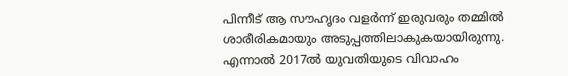പിന്നീട് ആ സൗഹൃദം വളർന്ന് ഇരുവരും തമ്മിൽ ശാരീരികമായും അടുപ്പത്തിലാകുകയായിരുന്നു. എന്നാൽ 2017ൽ യുവതിയുടെ വിവാഹം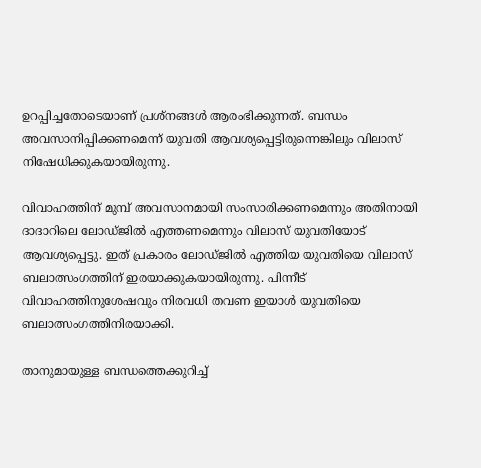ഉറപ്പിച്ചതോടെയാണ് പ്രശ്നങ്ങൾ ആരംഭിക്കുന്നത്. ബന്ധം അവസാനിപ്പിക്കണമെന്ന് യുവതി ആവശ്യപ്പെട്ടിരുന്നെങ്കിലും വിലാസ് നിഷേധിക്കുകയായിരുന്നു.

വിവാഹത്തിന് മുമ്പ് അവസാനമായി സംസാരിക്കണമെന്നും അതിനായി ദാദാറിലെ ലോഡ്ജിൽ എത്തണമെന്നും വിലാസ് യുവതിയോട് ആവശ്യപ്പെട്ടു. ഇത് പ്രകാരം ലോഡ്ജിൽ എത്തിയ യുവതിയെ വിലാസ് ബലാത്സംഗത്തിന് ഇരയാക്കുകയായിരുന്നു. പിന്നീട് വിവാഹത്തി‌നുശേഷവും നിരവധി തവണ ഇയാൾ യുവതിയെ ബലാത്സംഗത്തിനിരയാക്കി.

താനുമായുള്ള ബന്ധത്തെക്കുറിച്ച്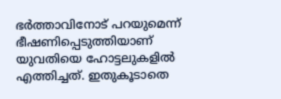ഭർത്താവിനോട് പറയുമെന്ന് ഭീഷണിപ്പെടുത്തിയാണ് യുവതിയെ ഹോട്ടലുകളിൽ എത്തിച്ചത്. ഇതുകൂടാതെ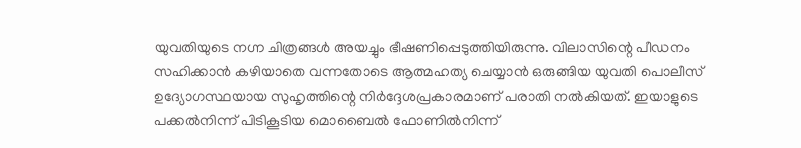യുവതിയുടെ നഗ്ന ചിത്രങ്ങൾ അയച്ചും ഭീഷണിപ്പെടുത്തിയിരുന്നു. വിലാസിന്റെ പീഡനം സഹിക്കാൻ കഴിയാതെ വന്നതോടെ ആത്മഹത്യ ചെയ്യാൻ ഒരുങ്ങിയ യുവതി പൊലീസ് ഉദ്യോഗസ്ഥയായ സുഹൃത്തിന്റെ നിർദ്ദേശപ്രകാരമാണ് പരാതി നൽകിയത്. ഇയാളുടെ പക്കൽനിന്ന് പിടികൂടിയ മൊബൈൽ ഫോണിൽനിന്ന്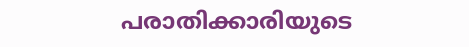പരാതിക്കാരിയുടെ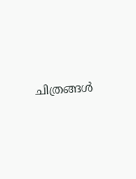ചിത്രങ്ങൾ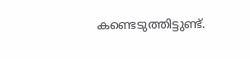കണ്ടെടുത്തിട്ടുണ്ട്.